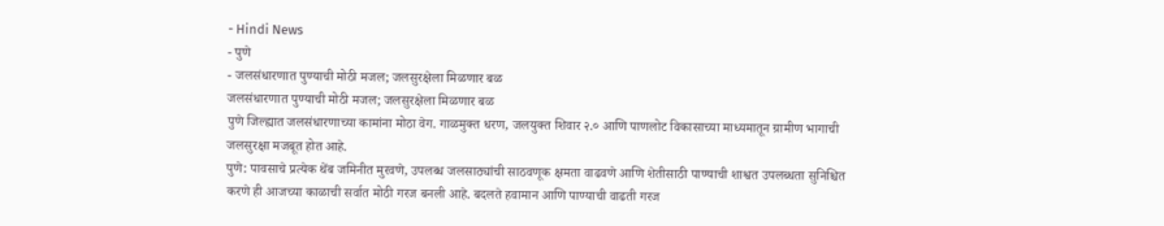- Hindi News
- पुणे
- जलसंधारणात पुण्याची मोठी मजल; जलसुरक्षेला मिळणार बळ
जलसंधारणात पुण्याची मोठी मजल; जलसुरक्षेला मिळणार बळ
पुणे जिल्ह्यात जलसंधारणाच्या कामांना मोठा वेग. गाळमुक्त धरण, जलयुक्त शिवार २.० आणि पाणलोट विकासाच्या माध्यमातून ग्रामीण भागाची जलसुरक्षा मजबूत होत आहे.
पुणे: पावसाचे प्रत्येक थेंब जमिनीत मुरवणे, उपलब्ध जलसाठ्यांची साठवणूक क्षमता वाढवणे आणि शेतीसाठी पाण्याची शाश्वत उपलब्धता सुनिश्चित करणे ही आजच्या काळाची सर्वात मोठी गरज बनली आहे. बदलते हवामान आणि पाण्याची वाढती गरज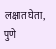लक्षात घेता, पुणे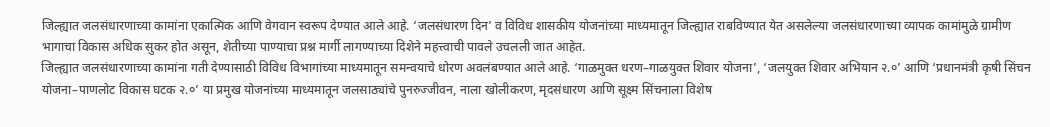जिल्ह्यात जलसंधारणाच्या कामांना एकात्मिक आणि वेगवान स्वरूप देण्यात आले आहे. ‘जलसंधारण दिन’ व विविध शासकीय योजनांच्या माध्यमातून जिल्ह्यात राबविण्यात येत असलेल्या जलसंधारणाच्या व्यापक कामांमुळे ग्रामीण भागाचा विकास अधिक सुकर होत असून, शेतीच्या पाण्याचा प्रश्न मार्गी लागण्याच्या दिशेने महत्त्वाची पावले उचलली जात आहेत.
जिल्ह्यात जलसंधारणाच्या कामांना गती देण्यासाठी विविध विभागांच्या माध्यमातून समन्वयाचे धोरण अवलंबण्यात आले आहे. ‘गाळमुक्त धरण–गाळयुक्त शिवार योजना’, ‘जलयुक्त शिवार अभियान २.०’ आणि ‘प्रधानमंत्री कृषी सिंचन योजना–पाणलोट विकास घटक २.०’ या प्रमुख योजनांच्या माध्यमातून जलसाठ्यांचे पुनरुज्जीवन, नाला खोलीकरण, मृदसंधारण आणि सूक्ष्म सिंचनाला विशेष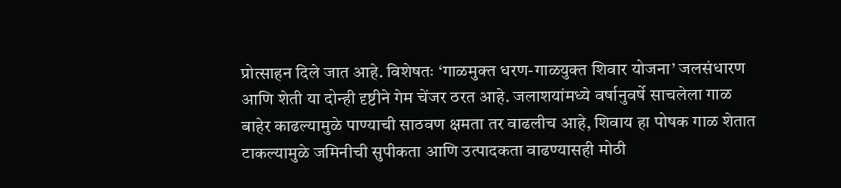प्रोत्साहन दिले जात आहे. विशेषतः ‘गाळमुक्त धरण-गाळयुक्त शिवार योजना’ जलसंधारण आणि शेती या दोन्ही दृष्टीने गेम चेंजर ठरत आहे. जलाशयांमध्ये वर्षानुवर्षे साचलेला गाळ बाहेर काढल्यामुळे पाण्याची साठवण क्षमता तर वाढलीच आहे, शिवाय हा पोषक गाळ शेतात टाकल्यामुळे जमिनीची सुपीकता आणि उत्पादकता वाढण्यासही मोठी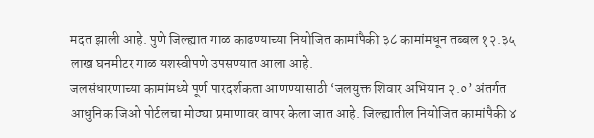मदत झाली आहे. पुणे जिल्ह्यात गाळ काढण्याच्या नियोजित कामांपैकी ३८ कामांमधून तब्बल १२.३५ लाख घनमीटर गाळ यशस्वीपणे उपसण्यात आला आहे.
जलसंधारणाच्या कामांमध्ये पूर्ण पारदर्शकता आणण्यासाठी ‘जलयुक्त शिवार अभियान २.०’ अंतर्गत आधुनिक जिओ पोर्टलचा मोठ्या प्रमाणावर वापर केला जात आहे. जिल्ह्यातील नियोजित कामांपैकी ४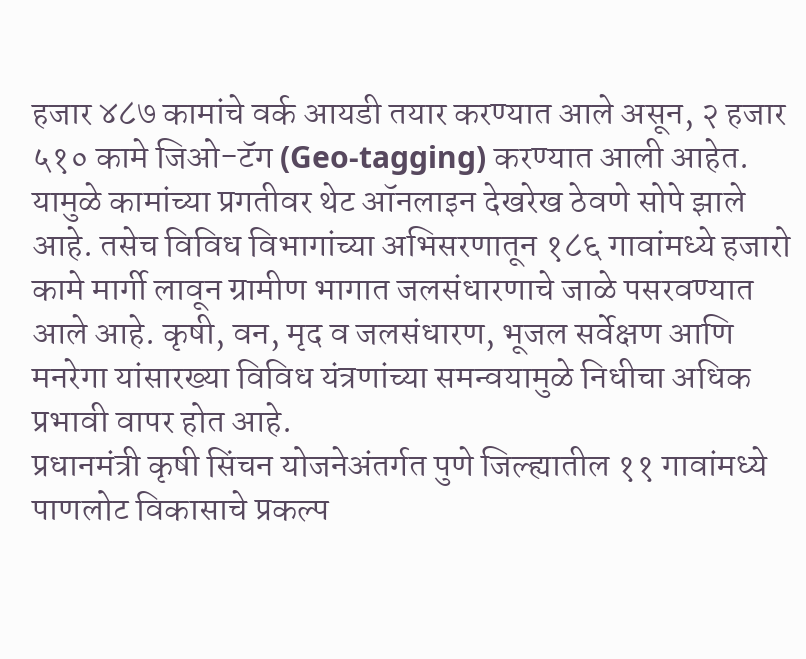हजार ४८७ कामांचे वर्क आयडी तयार करण्यात आले असून, २ हजार ५१० कामे जिओ-टॅग (Geo-tagging) करण्यात आली आहेत. यामुळे कामांच्या प्रगतीवर थेट ऑनलाइन देखरेख ठेवणे सोपे झाले आहे. तसेच विविध विभागांच्या अभिसरणातून १८६ गावांमध्ये हजारो कामे मार्गी लावून ग्रामीण भागात जलसंधारणाचे जाळे पसरवण्यात आले आहे. कृषी, वन, मृद व जलसंधारण, भूजल सर्वेक्षण आणि मनरेगा यांसारख्या विविध यंत्रणांच्या समन्वयामुळे निधीचा अधिक प्रभावी वापर होत आहे.
प्रधानमंत्री कृषी सिंचन योजनेअंतर्गत पुणे जिल्ह्यातील ११ गावांमध्ये पाणलोट विकासाचे प्रकल्प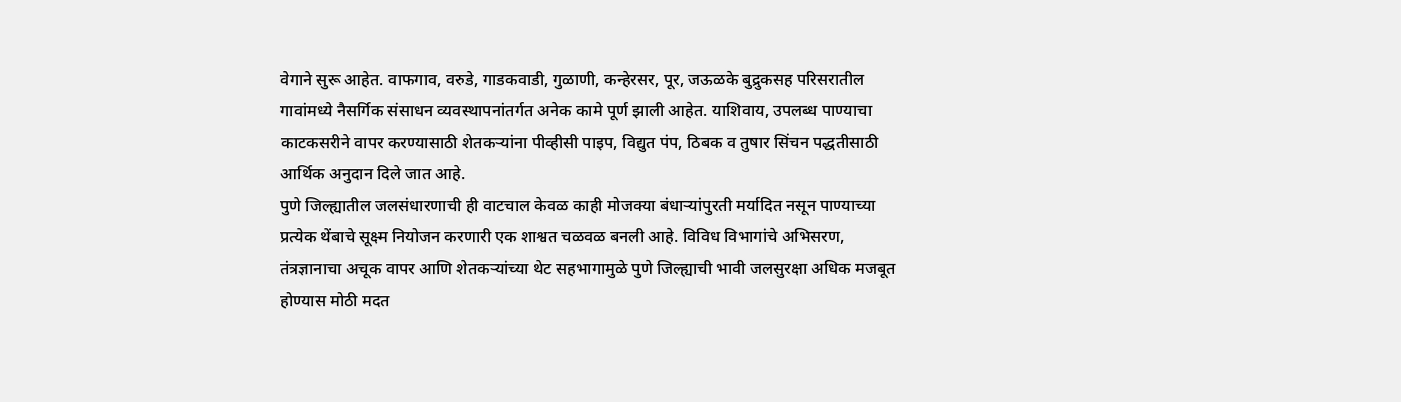वेगाने सुरू आहेत. वाफगाव, वरुडे, गाडकवाडी, गुळाणी, कन्हेरसर, पूर, जऊळके बुद्रुकसह परिसरातील गावांमध्ये नैसर्गिक संसाधन व्यवस्थापनांतर्गत अनेक कामे पूर्ण झाली आहेत. याशिवाय, उपलब्ध पाण्याचा काटकसरीने वापर करण्यासाठी शेतकऱ्यांना पीव्हीसी पाइप, विद्युत पंप, ठिबक व तुषार सिंचन पद्धतीसाठी आर्थिक अनुदान दिले जात आहे.
पुणे जिल्ह्यातील जलसंधारणाची ही वाटचाल केवळ काही मोजक्या बंधाऱ्यांपुरती मर्यादित नसून पाण्याच्या प्रत्येक थेंबाचे सूक्ष्म नियोजन करणारी एक शाश्वत चळवळ बनली आहे. विविध विभागांचे अभिसरण, तंत्रज्ञानाचा अचूक वापर आणि शेतकऱ्यांच्या थेट सहभागामुळे पुणे जिल्ह्याची भावी जलसुरक्षा अधिक मजबूत होण्यास मोठी मदत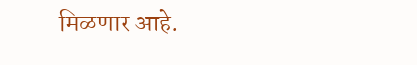मिळणार आहे.